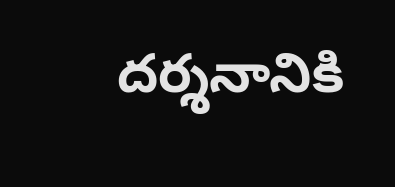దర్శనానికి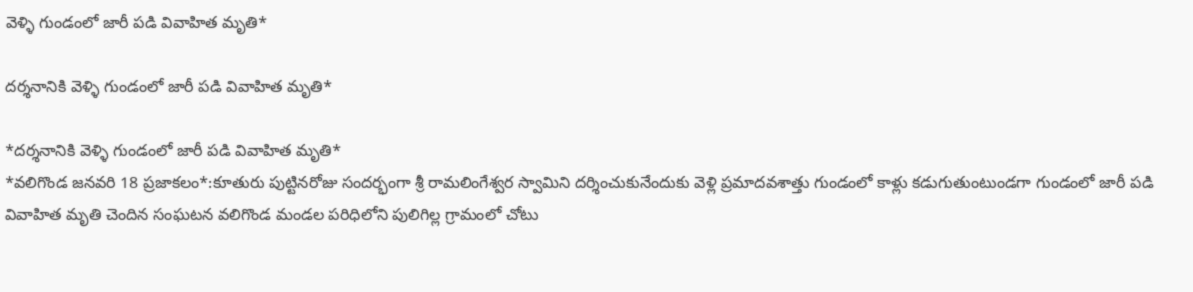వెళ్ళి గుండంలో జారీ పడి వివాహిత మృతి*

దర్శనానికి వెళ్ళి గుండంలో జారీ పడి వివాహిత మృతి*

*దర్శనానికి వెళ్ళి గుండంలో జారీ పడి వివాహిత మృతి*
*వలిగొండ జనవరి 18 ప్రజాకలం*:కూతురు పుట్టినరోజు సందర్భంగా శ్రీ రామలింగేశ్వర స్వామిని దర్శించుకునేందుకు వెళ్లి ప్రమాదవశాత్తు గుండంలో కాళ్లు కడుగుతుంటుండగా గుండంలో జారీ పడి వివాహిత మృతి చెందిన సంఘటన వలిగొండ మండల పరిధిలోని పులిగిల్ల గ్రామంలో చోటు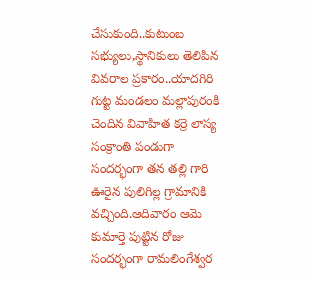చేసుకుంది..కుటుంబ సభ్యులు,స్థానికులు తెలిపిన వివరాల ప్రకారం..యాదగిరి గుట్ట మండలం మల్లాపురంకి చెందిన వివాహిత కర్రె లాస్య సంక్రాంతి పండుగా సందర్భంగా తన తల్లి గారి ఊరైన పులిగిల్ల గ్రామానికి వచ్చింది.ఆదివారం ఆమె కుమార్తె పుట్టిన రోజు సందర్భంగా రామలింగేశ్వర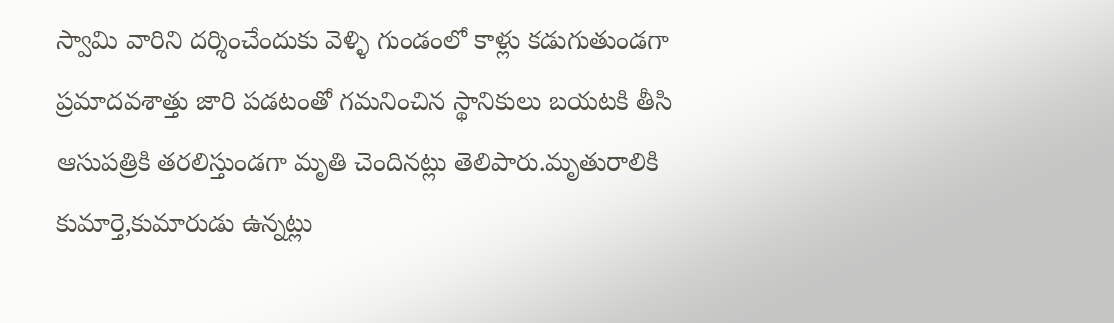స్వామి వారిని దర్శించేందుకు వెళ్ళి గుండంలో కాళ్లు కడుగుతుండగా ప్రమాదవశాత్తు జారి పడటంతో గమనించిన స్థానికులు బయటకి తీసి ఆసుపత్రికి తరలిస్తుండగా మృతి చెందినట్లు తెలిపారు.మృతురాలికి కుమార్తె,కుమారుడు ఉన్నట్లు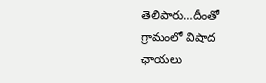తెలిపారు…దీంతో గ్రామంలో విషాద ఛాయలు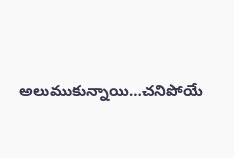అలుముకున్నాయి…చనిపోయే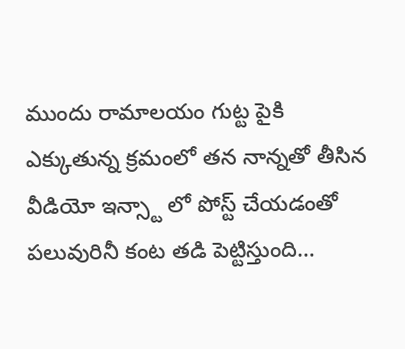ముందు రామాలయం గుట్ట పైకి ఎక్కుతున్న క్రమంలో తన నాన్నతో తీసిన వీడియో ఇన్స్టా లో పోస్ట్ చేయడంతో పలువురినీ కంట తడి పెట్టిస్తుంది…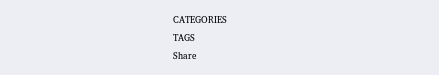CATEGORIES
TAGS
Share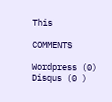This

COMMENTS

Wordpress (0)
Disqus (0 )